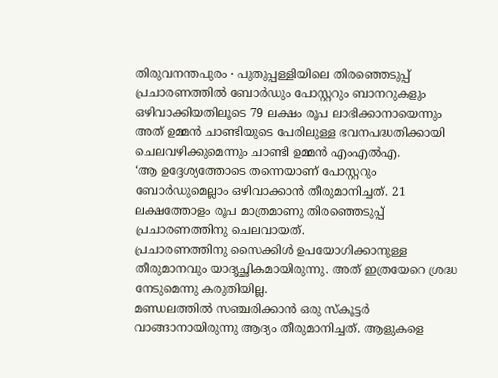തിരുവനന്തപുരം ∙ പുതുപ്പള്ളിയിലെ തിരഞ്ഞെടുപ്പ് പ്രചാരണത്തിൽ ബോർഡും പോസ്റ്ററും ബാനറുകളും ഒഴിവാക്കിയതിലൂടെ 79 ലക്ഷം രൂപ ലാഭിക്കാനായെന്നും അത് ഉമ്മൻ ചാണ്ടിയുടെ പേരിലുള്ള ഭവനപദ്ധതിക്കായി ചെലവഴിക്കുമെന്നും ചാണ്ടി ഉമ്മൻ എംഎൽഎ.
‘ആ ഉദ്ദേശ്യത്തോടെ തന്നെയാണ് പോസ്റ്ററും ബോർഡുമെല്ലാം ഒഴിവാക്കാൻ തീരുമാനിച്ചത്. 21 ലക്ഷത്തോളം രൂപ മാത്രമാണു തിരഞ്ഞെടുപ്പ് പ്രചാരണത്തിനു ചെലവായത്.
പ്രചാരണത്തിനു സൈക്കിൾ ഉപയോഗിക്കാനുള്ള തീരുമാനവും യാദൃച്ഛികമായിരുന്നു. അത് ഇത്രയേറെ ശ്രദ്ധ നേടുമെന്നു കരുതിയില്ല.
മണ്ഡലത്തിൽ സഞ്ചരിക്കാൻ ഒരു സ്കൂട്ടർ വാങ്ങാനായിരുന്നു ആദ്യം തീരുമാനിച്ചത്. ആളുകളെ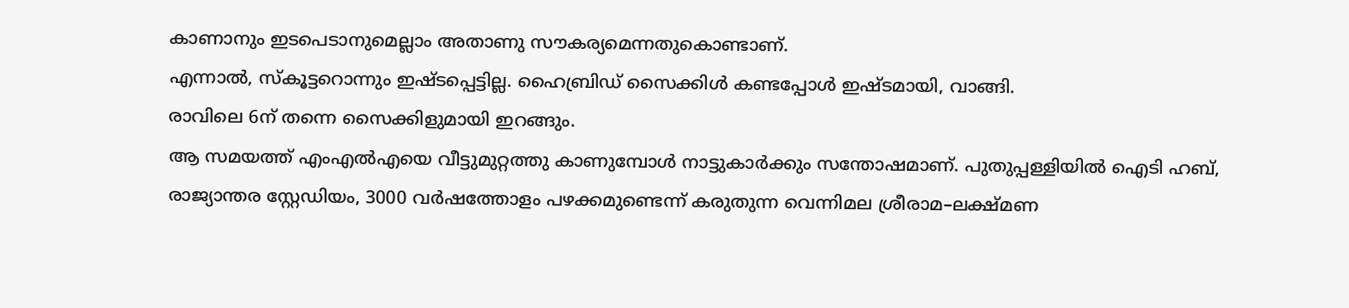കാണാനും ഇടപെടാനുമെല്ലാം അതാണു സൗകര്യമെന്നതുകൊണ്ടാണ്.
എന്നാൽ, സ്കൂട്ടറൊന്നും ഇഷ്ടപ്പെട്ടില്ല. ഹൈബ്രിഡ് സൈക്കിൾ കണ്ടപ്പോൾ ഇഷ്ടമായി, വാങ്ങി.
രാവിലെ 6ന് തന്നെ സൈക്കിളുമായി ഇറങ്ങും.
ആ സമയത്ത് എംഎൽഎയെ വീട്ടുമുറ്റത്തു കാണുമ്പോൾ നാട്ടുകാർക്കും സന്തോഷമാണ്. പുതുപ്പള്ളിയിൽ ഐടി ഹബ്, രാജ്യാന്തര സ്റ്റേഡിയം, 3000 വർഷത്തോളം പഴക്കമുണ്ടെന്ന് കരുതുന്ന വെന്നിമല ശ്രീരാമ–ലക്ഷ്മണ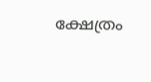ക്ഷേത്രം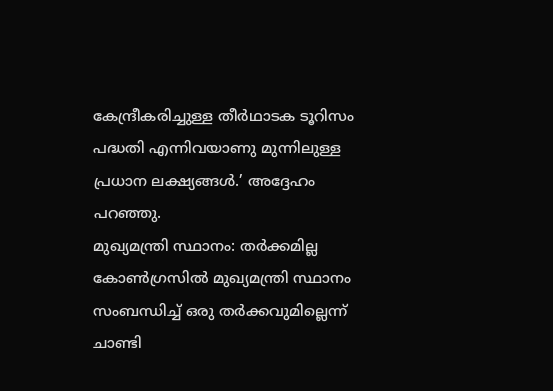കേന്ദ്രീകരിച്ചുള്ള തീർഥാടക ടൂറിസം പദ്ധതി എന്നിവയാണു മുന്നിലുള്ള പ്രധാന ലക്ഷ്യങ്ങൾ.’ അദ്ദേഹം പറഞ്ഞു.
മുഖ്യമന്ത്രി സ്ഥാനം: തർക്കമില്ല
കോൺഗ്രസിൽ മുഖ്യമന്ത്രി സ്ഥാനം സംബന്ധിച്ച് ഒരു തർക്കവുമില്ലെന്ന് ചാണ്ടി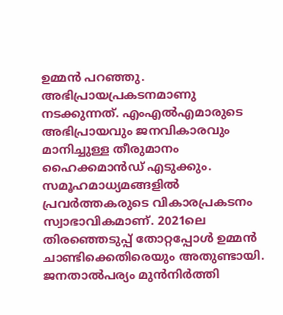ഉമ്മൻ പറഞ്ഞു.
അഭിപ്രായപ്രകടനമാണു നടക്കുന്നത്. എംഎൽഎമാരുടെ അഭിപ്രായവും ജനവികാരവും മാനിച്ചുള്ള തീരുമാനം ഹൈക്കമാൻഡ് എടുക്കും.
സമൂഹമാധ്യമങ്ങളിൽ പ്രവർത്തകരുടെ വികാരപ്രകടനം സ്വാഭാവികമാണ്. 2021ലെ തിരഞ്ഞെടുപ്പ് തോറ്റപ്പോൾ ഉമ്മൻ ചാണ്ടിക്കെതിരെയും അതുണ്ടായി.
ജനതാൽപര്യം മുൻനിർത്തി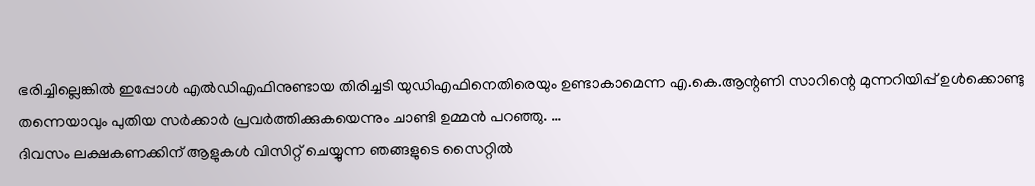ഭരിച്ചില്ലെങ്കിൽ ഇപ്പോൾ എൽഡിഎഫിനുണ്ടായ തിരിച്ചടി യുഡിഎഫിനെതിരെയും ഉണ്ടാകാമെന്ന എ.കെ.ആന്റണി സാറിന്റെ മുന്നറിയിപ്പ് ഉൾക്കൊണ്ടു തന്നെയാവും പുതിയ സർക്കാർ പ്രവർത്തിക്കുകയെന്നും ചാണ്ടി ഉമ്മൻ പറഞ്ഞു. …
ദിവസം ലക്ഷകണക്കിന് ആളുകൾ വിസിറ്റ് ചെയ്യുന്ന ഞങ്ങളുടെ സൈറ്റിൽ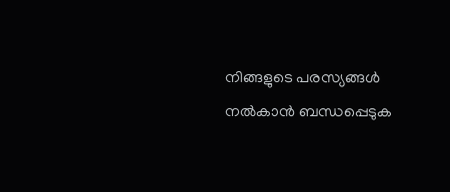നിങ്ങളുടെ പരസ്യങ്ങൾ നൽകാൻ ബന്ധപ്പെടുക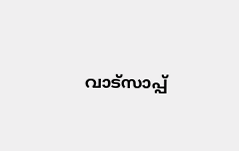വാട്സാപ്പ്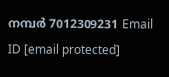നമ്പർ 7012309231 Email ID [email protected]